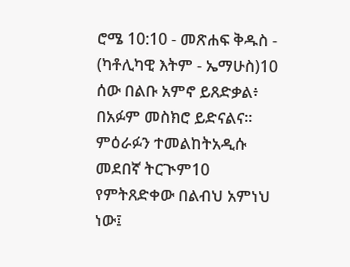ሮሜ 10:10 - መጽሐፍ ቅዱስ - (ካቶሊካዊ እትም - ኤማሁስ)10 ሰው በልቡ አምኖ ይጸድቃል፥ በአፉም መስክሮ ይድናልና። ምዕራፉን ተመልከትአዲሱ መደበኛ ትርጒም10 የምትጸድቀው በልብህ አምነህ ነው፤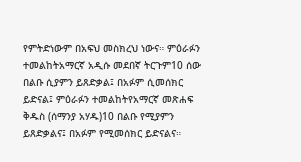የምትድነውም በአፍህ መስክረህ ነውና። ምዕራፉን ተመልከትአማርኛ አዲሱ መደበኛ ትርጉም10 ሰው በልቡ ሲያምን ይጸድቃል፤ በአፉም ሲመሰክር ይድናል፤ ምዕራፉን ተመልከትየአማርኛ መጽሐፍ ቅዱስ (ሰማንያ አሃዱ)10 በልቡ የሚያምን ይጸድቃልና፤ በአፉም የሚመሰክር ይድናልና።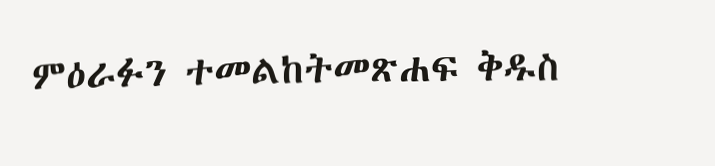ምዕራፉን ተመልከትመጽሐፍ ቅዱስ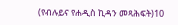(የብሉይና የሐዲስ ኪዳን መጻሕፍት)10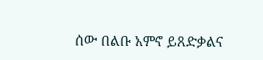ሰው በልቡ አምኖ ይጸድቃልና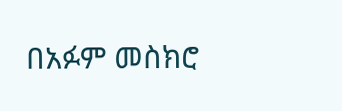በአፉም መስክሮ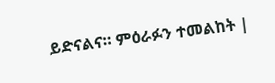ይድናልና። ምዕራፉን ተመልከት |